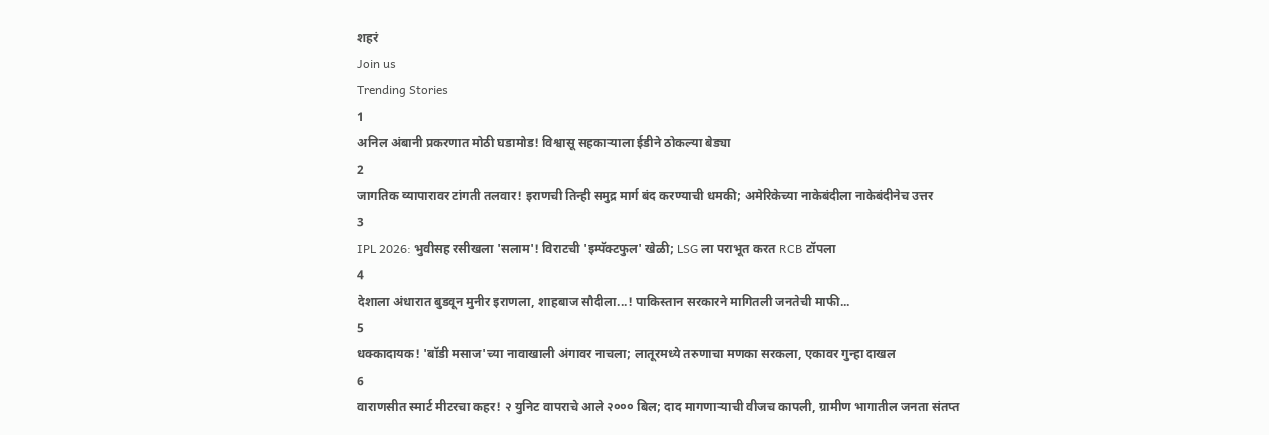शहरं
Join us
Trending Stories
1
अनिल अंबानी प्रकरणात मोठी घडामोड! विश्वासू सहकाऱ्याला ईडीने ठोकल्या बेड्या
2
जागतिक व्यापारावर टांगती तलवार! इराणची तिन्ही समुद्र मार्ग बंद करण्याची धमकी; अमेरिकेच्या नाकेबंदीला नाकेबंदीनेच उत्तर
3
IPL 2026: भुवीसह रसीखला 'सलाम'! विराटची 'इम्पॅक्टफुल' खेळी; LSG ला पराभूत करत RCB टॉपला
4
देशाला अंधारात बुडवून मुनीर इराणला, शाहबाज सौदीला...! पाकिस्तान सरकारने मागितली जनतेची माफी...
5
धक्कादायक! 'बॉडी मसाज'च्या नावाखाली अंगावर नाचला; लातूरमध्ये तरुणाचा मणका सरकला, एकावर गुन्हा दाखल
6
वाराणसीत स्मार्ट मीटरचा कहर! २ युनिट वापराचे आले २००० बिल; दाद मागणाऱ्याची वीजच कापली, ग्रामीण भागातील जनता संतप्त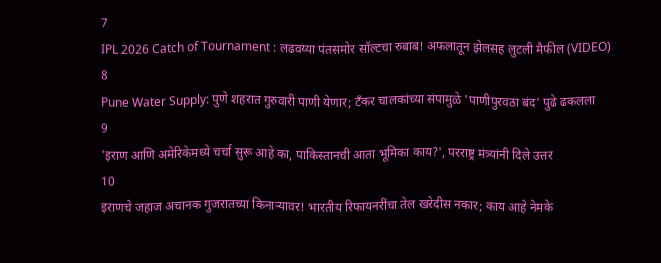7
IPL 2026 Catch of Tournament : लढवय्या पंतसमोर सॉल्टचा रुबाब! अफलातून झेलसह लुटली मैफील (VIDEO)
8
Pune Water Supply: पुणे शहरात गुरुवारी पाणी येणार; टँकर चालकांच्या संपामुळे 'पाणीपुरवठा बंद' पुढे ढकलला
9
'इराण आणि अमेरिकेमध्ये चर्चा सुरू आहे का, पाकिस्तानची आता भूमिका काय?', परराष्ट्र मंत्र्यांनी दिले उत्तर
10
इराणचे जहाज अचानक गुजरातच्या किनाऱ्यावर! भारतीय रिफायनरींचा तेल खरेदीस नकार; काय आहे नेमके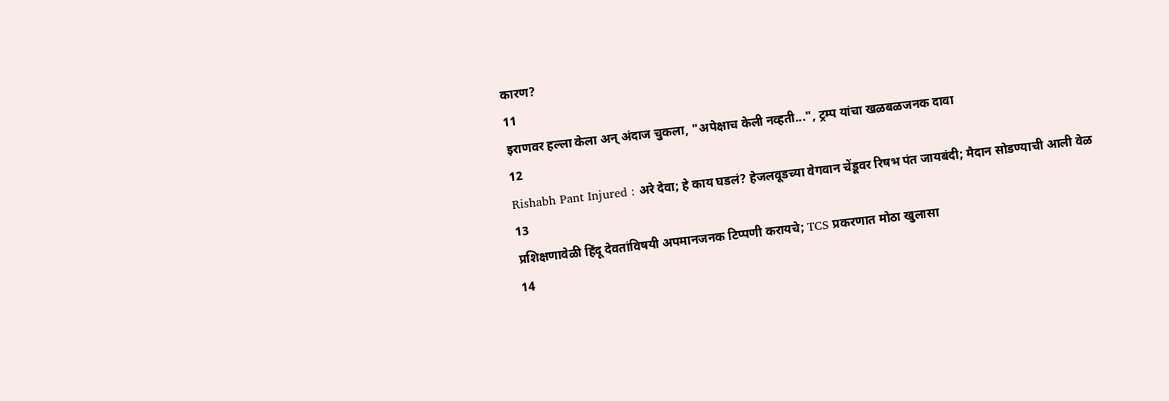कारण?
11
इराणवर हल्ला केला अन् अंदाज चुकला, "अपेक्षाच केली नव्हती...", ट्रम्प यांचा खळबळजनक दावा
12
Rishabh Pant Injured : अरे देवा; हे काय घडलं? हेजलवूडच्या वेगवान चेंडूवर रिषभ पंत जायबंदी; मैदान सोडण्याची आली वेळ
13
प्रशिक्षणावेळी हिंदू देवतांविषयी अपमानजनक टिप्पणी करायचे; TCS प्रकरणात मोठा खुलासा
14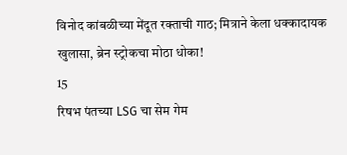विनोद कांबळीच्या मेंदूत रक्ताची गाठ; मित्राने केला धक्कादायक खुलासा, ब्रेन स्ट्रोकचा मोठा धोका!
15
रिषभ पंतच्या LSG चा सेम गेम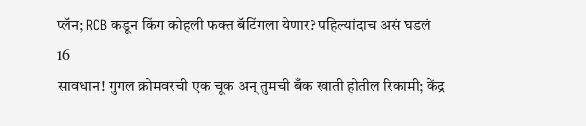प्लॅन; RCB कडून किंग कोहली फक्त बॅटिंगला येणार? पहिल्यांदाच असं घडलं
16
सावधान! गुगल क्रोमवरची एक चूक अन् तुमची बँक खाती होतील रिकामी; केंद्र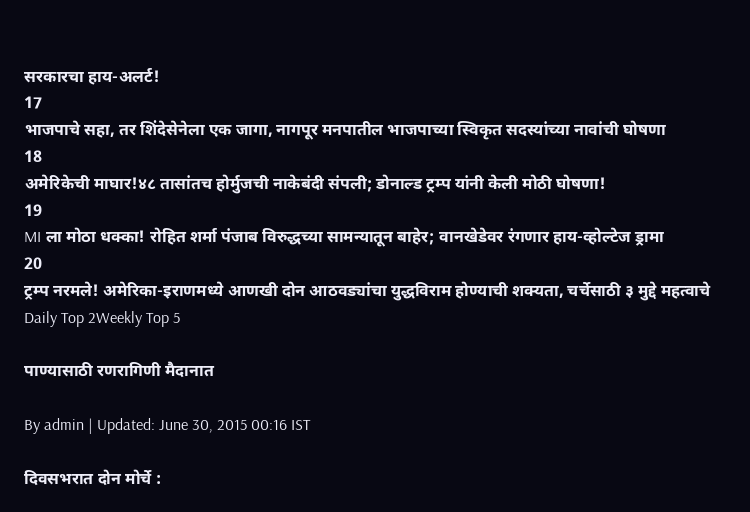सरकारचा हाय-अलर्ट!
17
भाजपाचे सहा, तर शिंदेसेनेला एक जागा, नागपूर मनपातील भाजपाच्या स्विकृत सदस्यांच्या नावांची घोषणा
18
अमेरिकेची माघार!४८ तासांतच होर्मुजची नाकेबंदी संपली; डोनाल्ड ट्रम्प यांनी केली मोठी घोषणा!
19
MI ला मोठा धक्का! रोहित शर्मा पंजाब विरुद्धच्या सामन्यातून बाहेर; वानखेडेवर रंगणार हाय-व्होल्टेज ड्रामा
20
ट्रम्प नरमले! अमेरिका-इराणमध्ये आणखी दोन आठवड्यांचा युद्धविराम होण्याची शक्यता, चर्चेसाठी ३ मुद्दे महत्वाचे
Daily Top 2Weekly Top 5

पाण्यासाठी रणरागिणी मैदानात

By admin | Updated: June 30, 2015 00:16 IST

दिवसभरात दोन मोर्चे :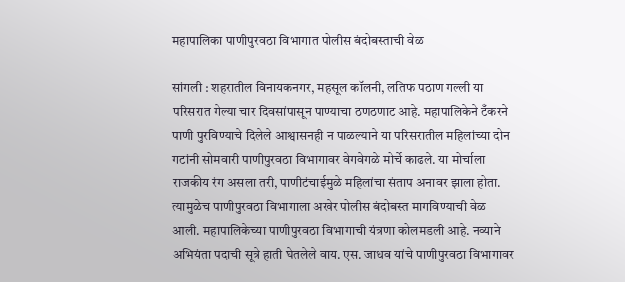महापालिका पाणीपुरवठा विभागात पोलीस बंदोबस्ताची वेळ

सांगली : शहरातील विनायकनगर, महसूल कॉलनी, लतिफ पठाण गल्ली या परिसरात गेल्या चार दिवसांपासून पाण्याचा ठणठणाट आहे. महापालिकेने टँकरने पाणी पुरविण्याचे दिलेले आश्वासनही न पाळल्याने या परिसरातील महिलांच्या दोन गटांनी सोमवारी पाणीपुरवठा विभागावर वेगवेगळे मोर्चे काढले. या मोर्चाला राजकीय रंग असला तरी, पाणीटंचाईमुळे महिलांचा संताप अनावर झाला होता. त्यामुळेच पाणीपुरवठा विभागाला अखेर पोलीस बंदोबस्त मागविण्याची वेळ आली. महापालिकेच्या पाणीपुरवठा विभागाची यंत्रणा कोलमडली आहे. नव्याने अभियंता पदाची सूत्रे हाती घेतलेले वाय. एस. जाधव यांचे पाणीपुरवठा विभागावर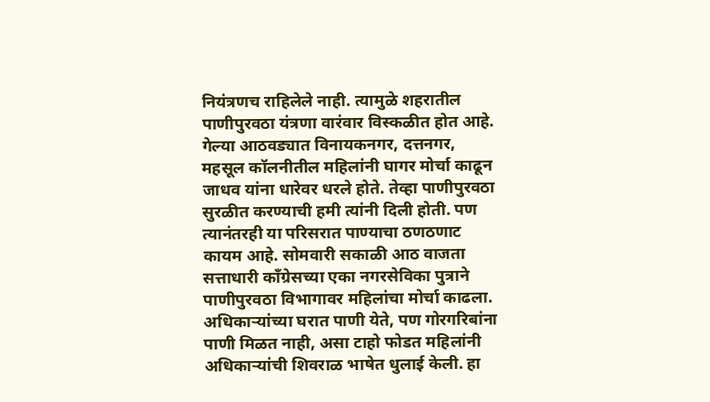नियंत्रणच राहिलेले नाही. त्यामुळे शहरातील पाणीपुरवठा यंत्रणा वारंवार विस्कळीत होत आहे. गेल्या आठवड्यात विनायकनगर, दत्तनगर, महसूल कॉलनीतील महिलांनी घागर मोर्चा काढून जाधव यांना धारेवर धरले होते. तेव्हा पाणीपुरवठा सुरळीत करण्याची हमी त्यांनी दिली होती. पण त्यानंतरही या परिसरात पाण्याचा ठणठणाट कायम आहे. सोमवारी सकाळी आठ वाजता सत्ताधारी काँग्रेसच्या एका नगरसेविका पुत्राने पाणीपुरवठा विभागावर महिलांचा मोर्चा काढला. अधिकाऱ्यांच्या घरात पाणी येते, पण गोरगरिबांना पाणी मिळत नाही, असा टाहो फोडत महिलांनी अधिकाऱ्यांची शिवराळ भाषेत धुलाई केली. हा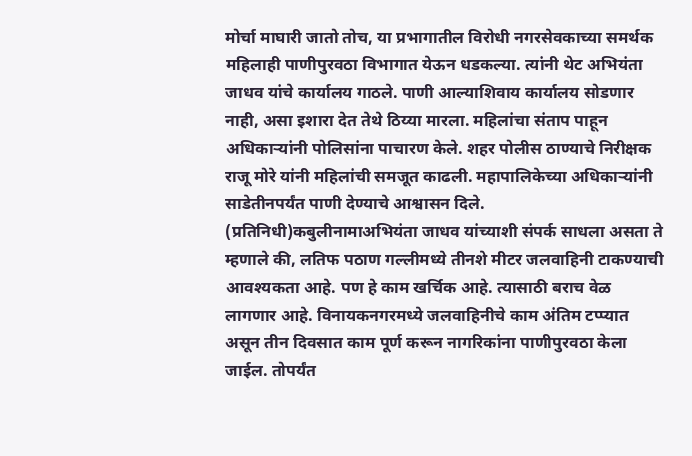मोर्चा माघारी जातो तोच, या प्रभागातील विरोधी नगरसेवकाच्या समर्थक महिलाही पाणीपुरवठा विभागात येऊन धडकल्या. त्यांनी थेट अभियंता जाधव यांचे कार्यालय गाठले. पाणी आल्याशिवाय कार्यालय सोडणार नाही, असा इशारा देत तेथे ठिय्या मारला. महिलांचा संताप पाहून अधिकाऱ्यांनी पोलिसांना पाचारण केले. शहर पोलीस ठाण्याचे निरीक्षक राजू मोरे यांनी महिलांची समजूत काढली. महापालिकेच्या अधिकाऱ्यांनी साडेतीनपर्यंत पाणी देण्याचे आश्वासन दिले. (प्रतिनिधी)कबुलीनामाअभियंता जाधव यांच्याशी संपर्क साधला असता ते म्हणाले की, लतिफ पठाण गल्लीमध्ये तीनशे मीटर जलवाहिनी टाकण्याची आवश्यकता आहे. पण हे काम खर्चिक आहे. त्यासाठी बराच वेळ लागणार आहे. विनायकनगरमध्ये जलवाहिनीचे काम अंतिम टप्प्यात असून तीन दिवसात काम पूर्ण करून नागरिकांना पाणीपुरवठा केला जाईल. तोपर्यंत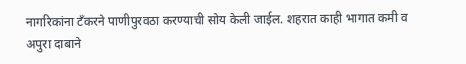नागरिकांना टँकरने पाणीपुरवठा करण्याची सोय केली जाईल. शहरात काही भागात कमी व अपुरा दाबाने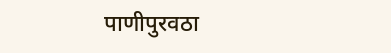पाणीपुरवठा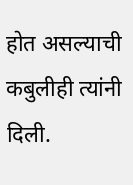होत असल्याची कबुलीही त्यांनी दिली.